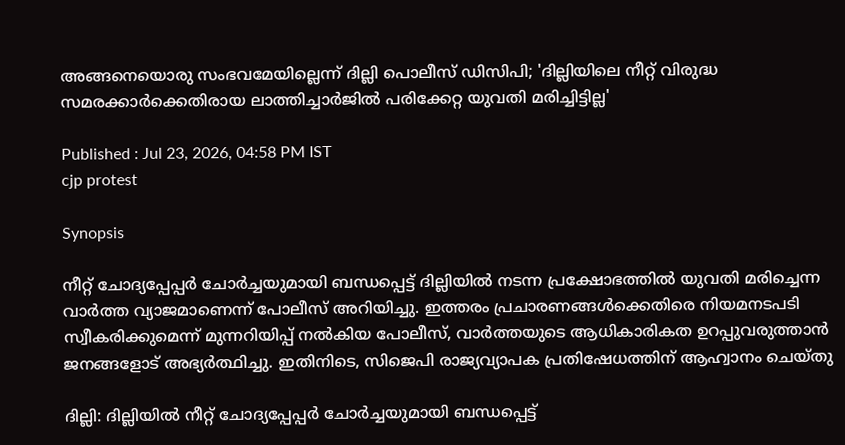അങ്ങനെയൊരു സംഭവമേയില്ലെന്ന് ദില്ലി പൊലീസ് ഡിസിപി; 'ദില്ലിയിലെ നീറ്റ് വിരുദ്ധ സമരക്കാർക്കെതിരായ ലാത്തിച്ചാർജിൽ പരിക്കേറ്റ യുവതി മരിച്ചിട്ടില്ല'

Published : Jul 23, 2026, 04:58 PM IST
cjp protest

Synopsis

നീറ്റ് ചോദ്യപ്പേപ്പർ ചോർച്ചയുമായി ബന്ധപ്പെട്ട് ദില്ലിയിൽ നടന്ന പ്രക്ഷോഭത്തിൽ യുവതി മരിച്ചെന്ന വാർത്ത വ്യാജമാണെന്ന് പോലീസ് അറിയിച്ചു. ഇത്തരം പ്രചാരണങ്ങൾക്കെതിരെ നിയമനടപടി സ്വീകരിക്കുമെന്ന് മുന്നറിയിപ്പ് നൽകിയ പോലീസ്, വാർത്തയുടെ ആധികാരികത ഉറപ്പുവരുത്താൻ ജനങ്ങളോട് അഭ്യർത്ഥിച്ചു. ഇതിനിടെ, സിജെപി രാജ്യവ്യാപക പ്രതിഷേധത്തിന് ആഹ്വാനം ചെയ്തു

ദില്ലി: ദില്ലിയിൽ നീറ്റ് ചോദ്യപ്പേപ്പർ ചോർച്ചയുമായി ബന്ധപ്പെട്ട്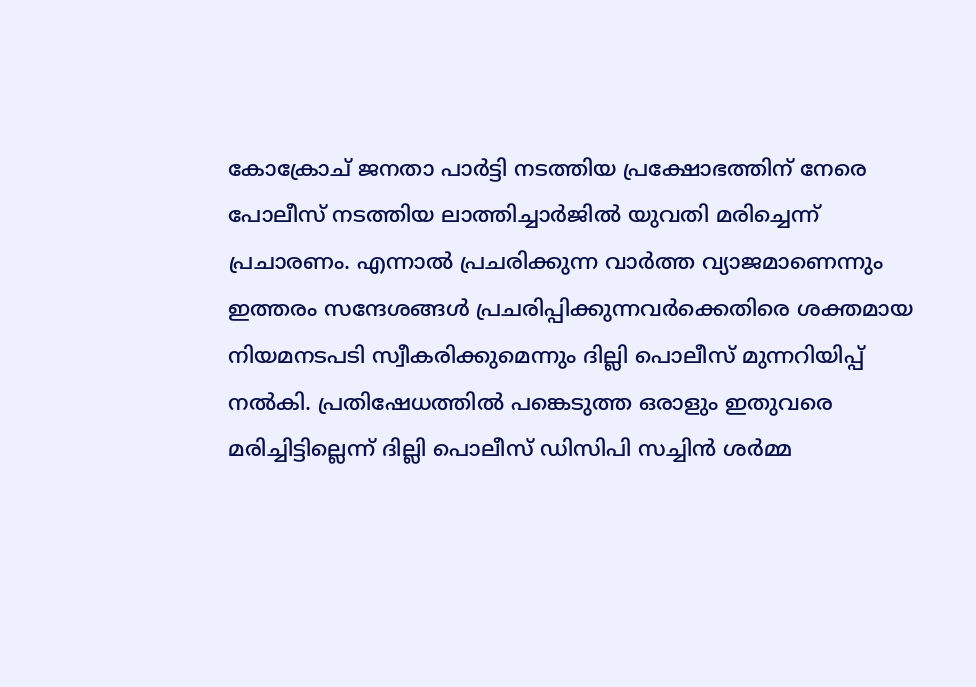കോക്രോച് ജനതാ പാർട്ടി നടത്തിയ പ്രക്ഷോഭത്തിന് നേരെ പോലീസ് നടത്തിയ ലാത്തിച്ചാർജിൽ യുവതി മരിച്ചെന്ന് പ്രചാരണം. എന്നാൽ പ്രചരിക്കുന്ന വാർത്ത വ്യാജമാണെന്നും ഇത്തരം സന്ദേശങ്ങൾ പ്രചരിപ്പിക്കുന്നവർക്കെതിരെ ശക്തമായ നിയമനടപടി സ്വീകരിക്കുമെന്നും ദില്ലി പൊലീസ് മുന്നറിയിപ്പ് നൽകി. പ്രതിഷേധത്തിൽ പങ്കെടുത്ത ഒരാളും ഇതുവരെ മരിച്ചിട്ടില്ലെന്ന് ദില്ലി പൊലീസ് ഡിസിപി സച്ചിൻ ശർമ്മ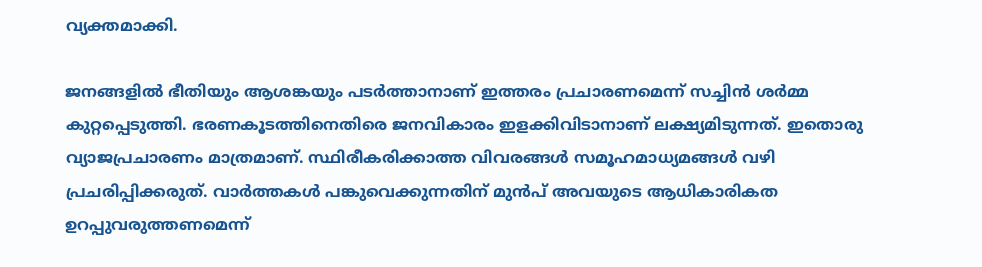വ്യക്തമാക്കി.

ജനങ്ങളിൽ ഭീതിയും ആശങ്കയും പടർത്താനാണ് ഇത്തരം പ്രചാരണമെന്ന് സച്ചിൻ ശർമ്മ കുറ്റപ്പെടുത്തി. ഭരണകൂടത്തിനെതിരെ ജനവികാരം ഇളക്കിവിടാനാണ് ലക്ഷ്യമിടുന്നത്. ഇതൊരു വ്യാജപ്രചാരണം മാത്രമാണ്. സ്ഥിരീകരിക്കാത്ത വിവരങ്ങൾ സമൂഹമാധ്യമങ്ങൾ വഴി പ്രചരിപ്പിക്കരുത്. വാർത്തകൾ പങ്കുവെക്കുന്നതിന് മുൻപ് അവയുടെ ആധികാരികത ഉറപ്പുവരുത്തണമെന്ന്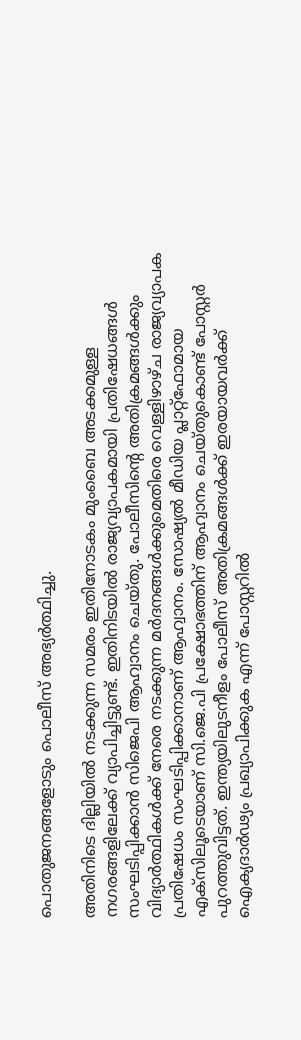പൊതുജനങ്ങളോടും പൊലീസ് അഭ്യർത്ഥിച്ചു.

അതിനിടെ ദില്ലിയിൽ നടക്കുന്ന സമരം ഇതിനോടകം മുംബൈ അടക്കമുള്ള നഗരങ്ങളിലേക്ക് വ്യാപിച്ചിട്ടുണ്ട്. ഇതിനിടയിൽ രാജ്യവ്യാപകമായി പ്രതിഷേധങ്ങൾ സംഘടിപ്പിക്കാൻ സിജെപി ആഹ്വാനം ചെയ്തു. പോലീസിന്റെ അതിക്രമങ്ങൾക്കും വിദ്യാർത്ഥികൾക്ക് നേരെ നടക്കുന്ന മർദനങ്ങൾക്കുമെതിരെ വെള്ളിഴാഴ്ച രാജ്യവ്യാപക പ്രതിഷേധം സംഘടിപ്പിക്കാനാണ് ആഹ്വാനം. സോഷ്യൽ മീഡിയ പ്ലാറ്റ്‌ഫോമായ എക്സിലൂടെയാണ് സി.ജെ.പി പ്രക്ഷോഭത്തിന് ആഹ്വാനം ചെയ്തുകൊണ്ട് പോസ്റ്റർ പുറത്തുവിട്ടത്. ഇന്ത്യയിലുടനീളം പോലീസ് അതിക്രമങ്ങൾക്ക് ഇരയായവർക്ക് ഐക്യദാർഢ്യം പ്രഖ്യാപിക്കുക എന്ന് പോസ്റ്ററിൽ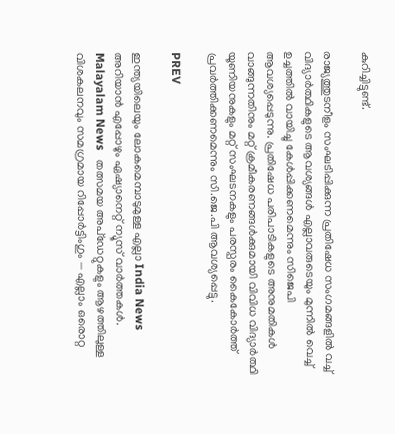കുറിച്ചിട്ടുണ്ട്.

രാജ്യത്തുടനീളം സംഘടിപ്പിക്കുന്ന പ്രതിഷേധ സംഗമങ്ങളിൽ വച്ച് വിദ്യാർത്ഥികളുടെ ആവശ്യങ്ങൾ എല്ലാവരുടെയും മുന്നിൽ വെച്ച് ഉച്ചത്തിൽ വായിച്ചു കേൾപ്പിക്കണമെന്നും സിജെപി ആവശ്യപ്പെടുന്നു. പ്രതിഷേധ പരിപാടികളുടെ അനുമതികൾ വാങ്ങുന്നതിനും മറ്റ് ക്രമീകരണങ്ങൾക്കുമായി വിവിധ വിദ്യാർത്ഥി യൂണിയനുകളും മറ്റ് സംഘടനകളും പരസ്പരം കൈകോർത്ത് പ്രവർത്തിക്കണമെന്നും സി.ജെ.പി ആവശ്യപ്പെട്ടു.

PREV

ഇന്ത്യയിലെയും ലോകമെമ്പാടുമുള്ള എല്ലാ India News അറിയാൻ എപ്പോഴും ഏഷ്യാനെറ്റ് ന്യൂസ് വാർത്തകൾ. Malayalam News   തത്സമയ അപ്‌ഡേറ്റുകളും ആഴത്തിലുള്ള വിശകലനവും സമഗ്രമായ റിപ്പോർട്ടിംഗും — എല്ലാം ഒരൊറ്റ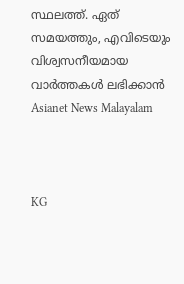സ്ഥലത്ത്. ഏത് സമയത്തും, എവിടെയും വിശ്വസനീയമായ വാർത്തകൾ ലഭിക്കാൻ Asianet News Malayalam



KG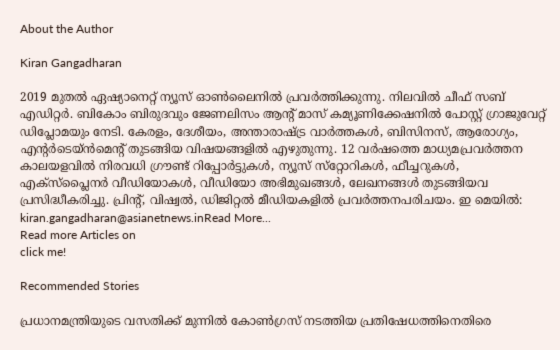About the Author

Kiran Gangadharan

2019 മുതല്‍ ഏഷ്യാനെറ്റ് ന്യൂസ് ഓണ്‍ലൈനില്‍ പ്രവര്‍ത്തിക്കുന്നു. നിലവില്‍ ചീഫ് സബ് എഡിറ്റർ. ബികോം ബിരുദവും ജേണലിസം ആൻ്റ് മാസ് കമ്യൂണിക്കേഷനിൽ പോസ്റ്റ് ഗ്രാജുവേറ്റ് ഡിപ്ലോമയും നേടി. കേരളം, ദേശീയം, അന്താരാഷ്ട്ര വാര്‍ത്തകള്‍, ബിസിനസ്, ആരോഗ്യം, എന്റർടെയ്ൻമെൻ്റ് തുടങ്ങിയ വിഷയങ്ങളില്‍ എഴുതുന്നു. 12 വര്‍ഷത്തെ മാധ്യമപ്രവര്‍ത്തന കാലയളവില്‍ നിരവധി ഗ്രൗണ്ട് റിപ്പോര്‍ട്ടുകള്‍, ന്യൂസ് സ്‌റ്റോറികള്‍, ഫീച്ചറുകള്‍, എക്‌സ്‌പ്ലൈന‍ർ വീഡിയോകൾ, വീഡിയോ അഭിമുഖങ്ങള്‍, ലേഖനങ്ങള്‍ തുടങ്ങിയവ പ്രസിദ്ധീകരിച്ചു. പ്രിന്റ്, വിഷ്വല്‍, ഡിജിറ്റല്‍ മീഡിയകളില്‍ പ്രവര്‍ത്തനപരിചയം. ഇ മെയില്‍: kiran.gangadharan@asianetnews.inRead More...
Read more Articles on
click me!

Recommended Stories

പ്രധാനമന്ത്രിയുടെ വസതിക്ക് മുന്നിൽ കോണ്‍ഗ്രസ് നടത്തിയ പ്രതിഷേധത്തിനെതിരെ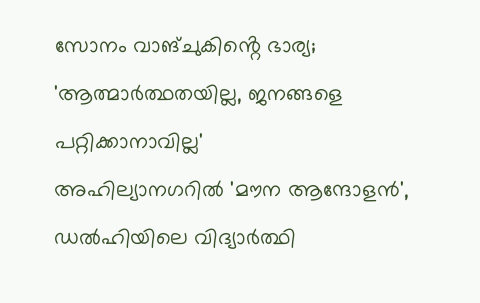സോനം വാങ്ചുകിൻ്റെ ഭാര്യ; 'ആത്മാർത്ഥതയില്ല, ജനങ്ങളെ പറ്റിക്കാനാവില്ല'
അഹില്യാനഗറിൽ 'മൗന ആന്ദോളൻ', ഡൽഹിയിലെ വിദ്യാർത്ഥി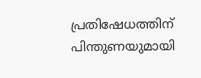പ്രതിഷേധത്തിന് പിന്തുണയുമായി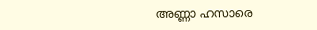അണ്ണാ ഹസാരെ